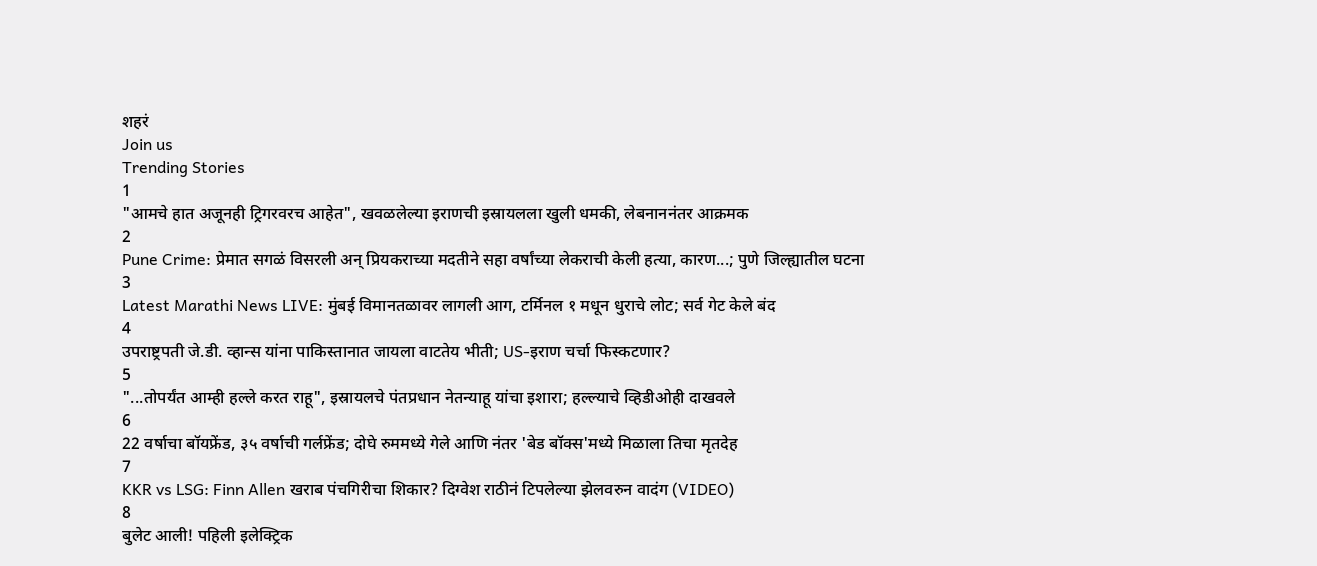शहरं
Join us
Trending Stories
1
"आमचे हात अजूनही ट्रिगरवरच आहेत", खवळलेल्या इराणची इस्रायलला खुली धमकी, लेबनाननंतर आक्रमक
2
Pune Crime: प्रेमात सगळं विसरली अन् प्रियकराच्या मदतीने सहा वर्षांच्या लेकराची केली हत्या, कारण...; पुणे जिल्ह्यातील घटना
3
Latest Marathi News LIVE: मुंबई विमानतळावर लागली आग, टर्मिनल १ मधून धुराचे लोट; सर्व गेट केले बंद
4
उपराष्ट्रपती जे.डी. व्हान्स यांना पाकिस्तानात जायला वाटतेय भीती; US-इराण चर्चा फिस्कटणार?
5
"...तोपर्यंत आम्ही हल्ले करत राहू", इस्रायलचे पंतप्रधान नेतन्याहू यांचा इशारा; हल्ल्याचे व्हिडीओही दाखवले
6
22 वर्षाचा बॉयफ्रेंड, ३५ वर्षाची गर्लफ्रेंड; दोघे रुममध्ये गेले आणि नंतर 'बेड बॉक्स'मध्ये मिळाला तिचा मृतदेह
7
KKR vs LSG: Finn Allen खराब पंचगिरीचा शिकार? दिग्वेश राठीनं टिपलेल्या झेलवरुन वादंग (VIDEO)
8
बुलेट आली! पहिली इलेक्ट्रिक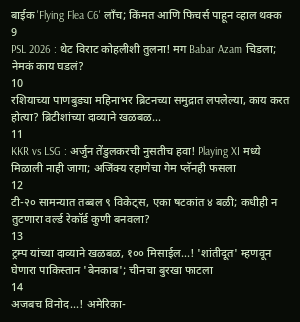बाईक 'Flying Flea C6' लाँच; किंमत आणि फिचर्स पाहून व्हाल थक्क
9
PSL 2026 : थेट विराट कोहलीशी तुलना! मग Babar Azam चिडला; नेमकं काय घडलं?
10
रशियाच्या पाणबुड्या महिनाभर ब्रिटनच्या समुद्रात लपलेल्या, काय करत होत्या? ब्रिटीशांच्या दाव्याने खळबळ...
11
KKR vs LSG : अर्जुन तेंडुलकरची नुसतीच हवा! Playing XI मध्ये मिळाली नाही जागा; अजिंक्य रहाणेचा गेम प्लॅनही फसला
12
टी-२० सामन्यात तब्बल ९ विकेट्स, एका षटकांत ४ बळी; कधीही न तुटणारा वर्ल्ड रेकॉर्ड कुणी बनवला?
13
ट्रम्प यांच्या दाव्याने खळबळ, १०० मिसाईल...! 'शांतीदूत' म्हणवून घेणारा पाकिस्तान 'बेनकाब'; चीनचा बुरखा फाटला
14
अजबच विनोद...! अमेरिका-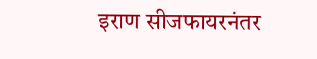इराण सीजफायरनंतर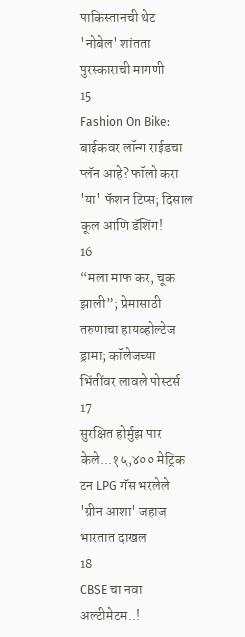पाकिस्तानची थेट 'नोबेल' शांतता पुरस्काराची मागणी
15
Fashion On Bike: बाईकवर लॉन्ग राईडचा प्लॅन आहे? फॉलो करा 'या' फॅशन टिप्स; दिसाल कूल आणि डॅशिंग!
16
“मला माफ कर, चूक झाली”; प्रेमासाठी तरुणाचा हायव्होल्टेज ड्रामा; कॉलेजच्या भिंतींवर लावले पोस्टर्स
17
सुरक्षित होर्मुझ पार केले...१५,४०० मेट्रिक टन LPG गॅस भरलेले 'ग्रीन आशा' जहाज भारतात दाखल
18
CBSE चा नवा अल्टीमेटम..!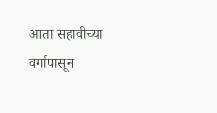आता सहावीच्या वर्गापासून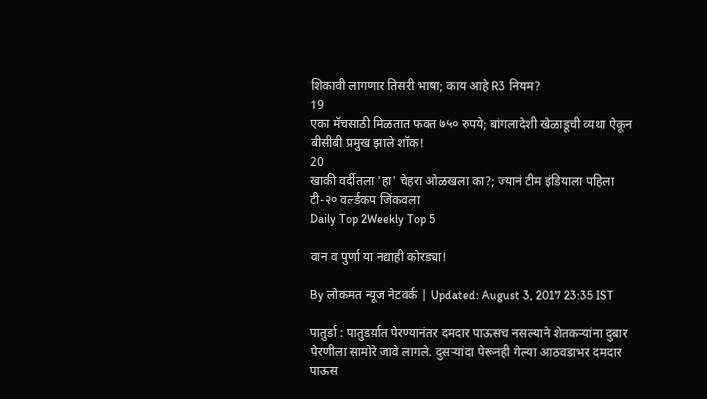शिकावी लागणार तिसरी भाषा; काय आहे R3 नियम?
19
एका मॅचसाठी मिळतात फक्त ७५० रुपये; बांगलादेशी खेळाडूची व्यथा ऐकून बीसीबी प्रमुख झाले शॉक!
20
खाकी वर्दीतला 'हा' चेहरा ओळखला का?; ज्यानं टीम इंडियाला पहिला टी-२० वर्ल्डकप जिंकवला
Daily Top 2Weekly Top 5

वान व पुर्णा या नद्याही कोरड्या!

By लोकमत न्यूज नेटवर्क | Updated: August 3, 2017 23:35 IST

पातुर्डा : पातुडर्य़ात पेरण्यानंतर दमदार पाऊसच नसल्याने शेतकर्‍यांना दुबार पेरणीला सामोरे जावे लागले. दुसर्‍यांदा पेरूनही गेल्या आठवडाभर दमदार पाऊस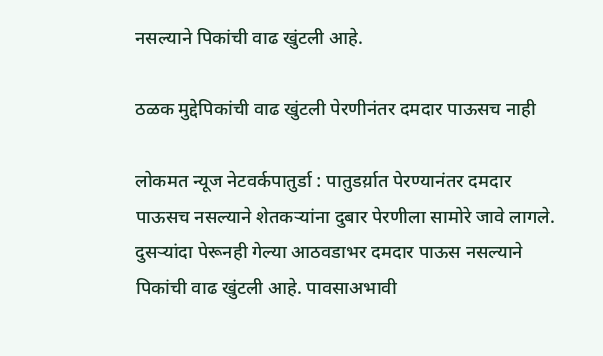नसल्याने पिकांची वाढ खुंटली आहे.

ठळक मुद्देपिकांची वाढ खुंटली पेरणीनंतर दमदार पाऊसच नाही

लोकमत न्यूज नेटवर्कपातुर्डा : पातुडर्य़ात पेरण्यानंतर दमदार पाऊसच नसल्याने शेतकर्‍यांना दुबार पेरणीला सामोरे जावे लागले. दुसर्‍यांदा पेरूनही गेल्या आठवडाभर दमदार पाऊस नसल्याने पिकांची वाढ खुंटली आहे. पावसाअभावी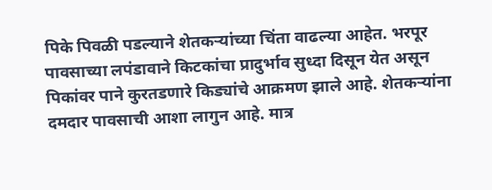पिके पिवळी पडल्याने शेतकर्‍यांच्या चिंता वाढल्या आहेत. भरपूर पावसाच्या लपंडावाने किटकांचा प्रादुर्भाव सुध्दा दिसून येत असून पिकांवर पाने कुरतडणारे किड्यांचे आक्रमण झाले आहे. शेतकर्‍यांना दमदार पावसाची आशा लागुन आहे. मात्र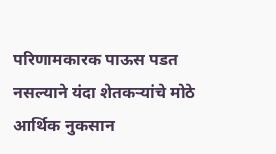परिणामकारक पाऊस पडत नसल्याने यंदा शेतकर्‍यांचे मोठे आर्थिक नुकसान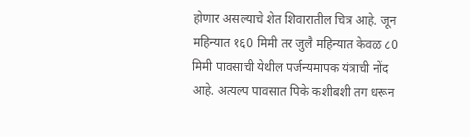होणार असल्याचे शेत शिवारातील चित्र आहे. जून महिन्यात १६0 मिमी तर जुलै महिन्यात केवळ ८0 मिमी पावसाची येथील पर्जन्यमापक यंत्राची नोंद आहे. अत्यल्प पावसात पिके कशीबशी तग धरून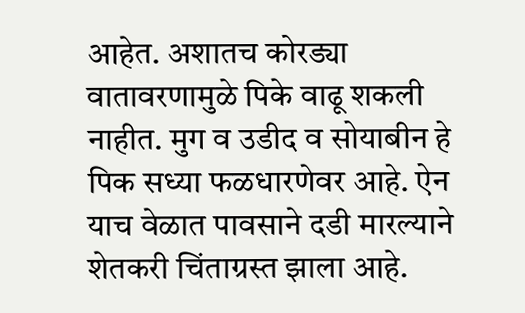आहेत. अशातच कोरड्या वातावरणामुळे पिके वाढू शकली नाहीत. मुग व उडीद व सोयाबीन हे पिक सध्या फळधारणेवर आहे. ऐन याच वेळात पावसाने दडी मारल्याने शेतकरी चिंताग्रस्त झाला आहे.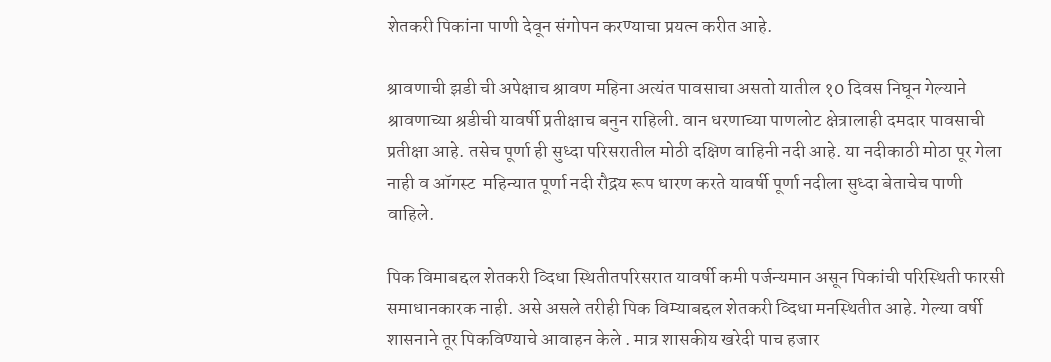शेतकरी पिकांना पाणी देवून संगोपन करण्याचा प्रयत्न करीत आहे.

श्रावणाची झडी ची अपेक्षाच श्रावण महिना अत्यंत पावसाचा असतो यातील १0 दिवस निघून गेल्याने श्रावणाच्या श्रडीची यावर्षी प्रतीक्षाच बनुन राहिली. वान धरणाच्या पाणलोट क्षेत्रालाही दमदार पावसाची प्रतीक्षा आहे. तसेच पूर्णा ही सुध्दा परिसरातील मोठी दक्षिण वाहिनी नदी आहे. या नदीकाठी मोठा पूर गेला नाही व ऑगस्ट  महिन्यात पूर्णा नदी रौद्रय रूप धारण करते यावर्षी पूर्णा नदीला सुध्दा बेताचेच पाणी वाहिले.

पिक विमाबद्दल शेतकरी व्दिधा स्थितीतपरिसरात यावर्षी कमी पर्जन्यमान असून पिकांची परिस्थिती फारसी समाधानकारक नाही. असे असले तरीही पिक विम्याबद्दल शेतकरी व्दिधा मनस्थितीत आहे. गेल्या वर्षी शासनाने तूर पिकविण्याचे आवाहन केले . मात्र शासकीय खरेदी पाच हजार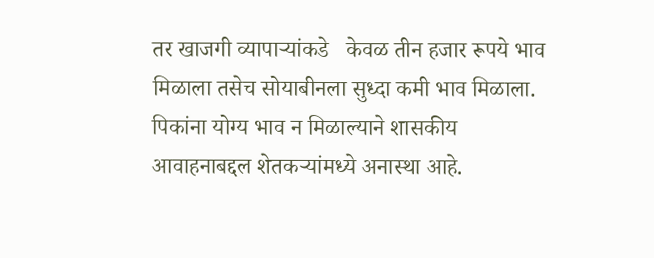तर खाजगी व्यापार्‍यांकडे   केवळ तीन हजार रूपये भाव मिळाला तसेच सोयाबीनला सुध्दा कमी भाव मिळाला. पिकांना योग्य भाव न मिळाल्याने शासकीय आवाहनाबद्दल शेतकर्‍यांमध्ये अनास्था आहे.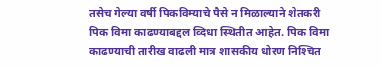तसेच गेल्या वर्षी पिकविम्याचे पैसे न मिळाल्याने शेतकरी पिक विमा काढण्याबद्दल व्दिधा स्थितीत आहेत. पिक विमा काढण्याची तारीख वाढली मात्र शासकीय धोरण निश्‍चित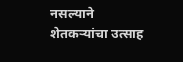नसल्याने शेतकर्‍यांचा उत्साह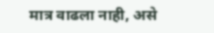मात्र वाढला नाही, असे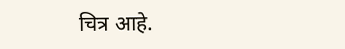चित्र आहे.